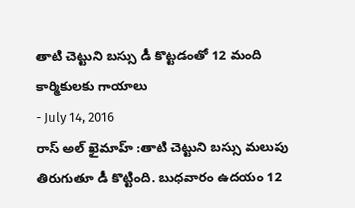తాటి చెట్టుని బస్సు డీ కొట్టడంతో 12 మంది కార్మికులకు గాయాలు
- July 14, 2016
రాస్ అల్ ఖైమాహ్ :తాటి చెట్టుని బస్సు మలుపు తిరుగుతూ డీ కొట్టింది. బుధవారం ఉదయం 12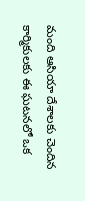మంది ఆసియా దేశాలకు చెందిన కార్మికులకు ఈ ఘటనలో ఒక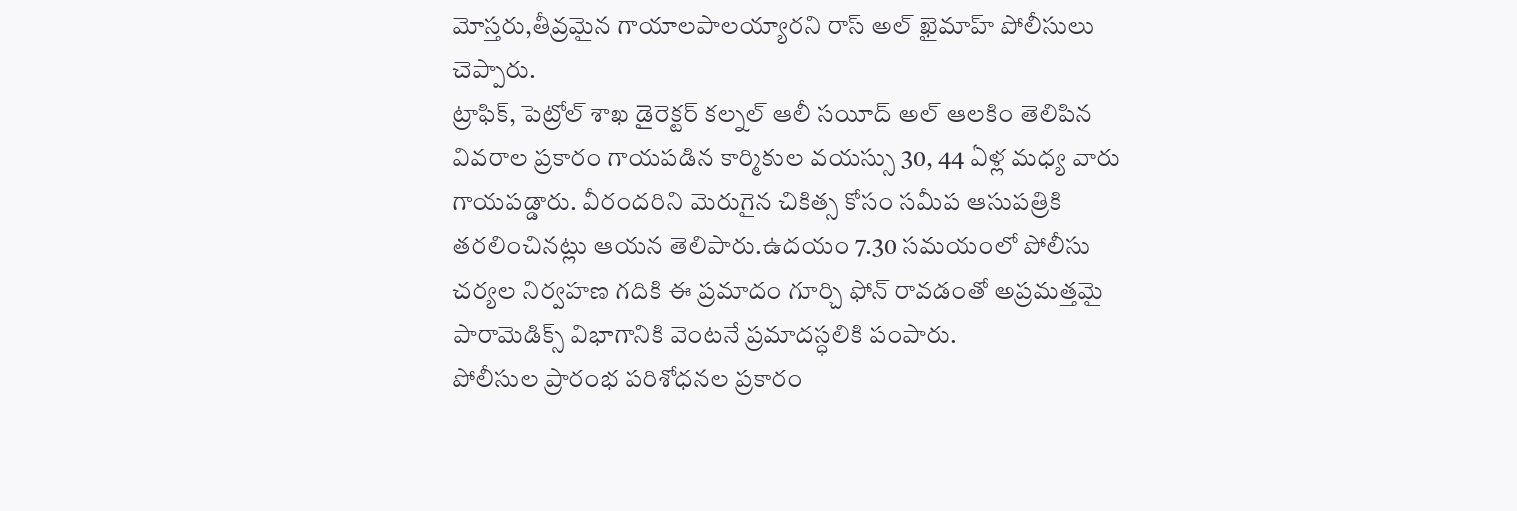మోస్తరు,తీవ్రమైన గాయాలపాలయ్యారని రాస్ అల్ ఖైమాహ్ పోలీసులు చెప్పారు.
ట్రాఫిక్, పెట్రోల్ శాఖ డైరెక్టర్ కల్నల్ ఆలీ సయీద్ అల్ ఆలకిం తెలిపిన వివరాల ప్రకారం గాయపడిన కార్మికుల వయస్సు 30, 44 ఏళ్ల మధ్య వారు గాయపడ్డారు. వీరందరిని మెరుగైన చికిత్స కోసం సమీప ఆసుపత్రికి తరలించినట్లు ఆయన తెలిపారు.ఉదయం 7.30 సమయంలో పోలీసు చర్యల నిర్వహణ గదికి ఈ ప్రమాదం గూర్చి ఫోన్ రావడంతో అప్రమత్తమై పారామెడిక్స్ విభాగానికి వెంటనే ప్రమాదస్ధలికి పంపారు.
పోలీసుల ప్రారంభ పరిశోధనల ప్రకారం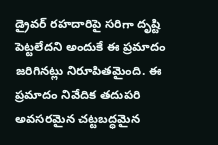డ్రైవర్ రహదారిపై సరిగా దృష్టి పెట్టలేదని అందుకే ఈ ప్రమాదం జరిగినట్లు నిరూపితమైంది. ఈ ప్రమాదం నివేదిక తదుపరి అవసరమైన చట్టబద్ధమైన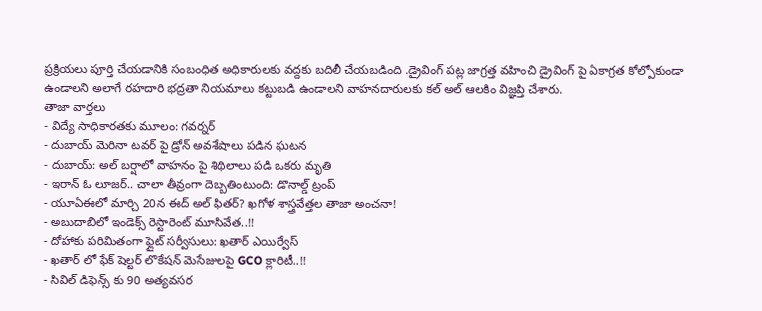ప్రక్రియలు పూర్తి చేయడానికి సంబంధిత అధికారులకు వద్దకు బదిలీ చేయబడింది .డ్రైవింగ్ పట్ల జాగ్రత్త వహించి డ్రైవింగ్ పై ఏకాగ్రత కోల్పోకుండా ఉండాలని అలాగే రహదారి భద్రతా నియమాలు కట్టుబడి ఉండాలని వాహనదారులకు కల్ అల్ ఆలకిం విజ్ఞప్తి చేశారు.
తాజా వార్తలు
- విద్యే సాధికారతకు మూలం: గవర్నర్
- దుబాయ్ మెరినా టవర్ పై డ్రోన్ అవశేషాలు పడిన ఘటన
- దుబాయ్: అల్ బర్షాలో వాహనం పై శిథిలాలు పడి ఒకరు మృతి
- ఇరాన్ ఓ లూజర్.. చాలా తీవ్రంగా దెబ్బతింటుంది: డొనాల్డ్ ట్రంప్
- యూఏఈలో మార్చి 20న ఈద్ అల్ ఫితర్? ఖగోళ శాస్త్రవేత్తల తాజా అంచనా!
- అబుదాబిలో ఇండెక్స్ రెస్టారెంట్ మూసివేత..!!
- దోహాకు పరిమితంగా ఫ్లైట్ సర్వీసులు: ఖతార్ ఎయిర్వేస్
- ఖతార్ లో ఫేక్ షెల్టర్ లొకేషన్ మెసేజులపై GCO క్లారిటీ..!!
- సివిల్ డిఫెన్స్ కు 90 అత్యవసర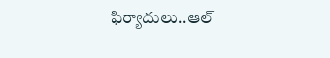ఫిర్యాదులు..ఆల్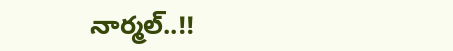నార్మల్..!!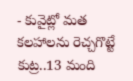- కువైట్లో మత కలహాలను రెచ్చగొట్టే కుట్ర..13 మంది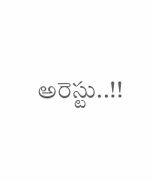అరెస్టు..!!